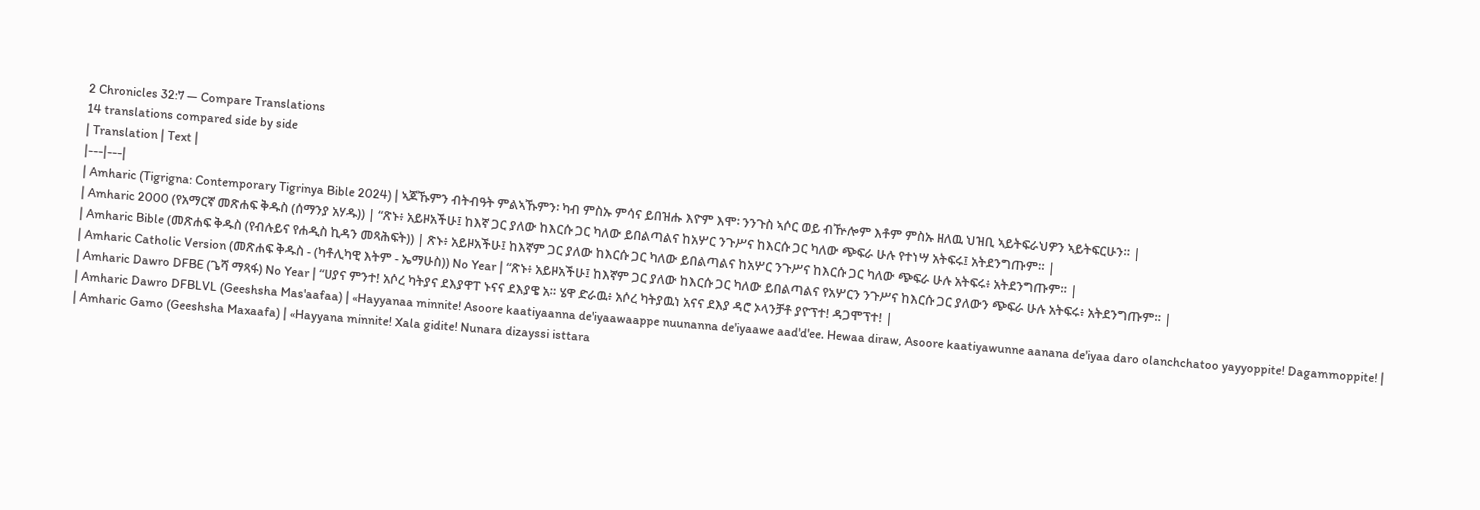2 Chronicles 32:7 — Compare Translations
14 translations compared side by side
| Translation | Text |
|---|---|
| Amharic (Tigrigna: Contemporary Tigrinya Bible 2024) | ኣጆኹምን ብትብዓት ምልኣኹምን፡ ካብ ምስኡ ምሳና ይበዝሑ እዮም እሞ፡ ንንጉስ ኣሶር ወይ ብዅሎም እቶም ምስኡ ዘለዉ ህዝቢ ኣይትፍራህዎን ኣይትፍርሁን። |
| Amharic 2000 (የአማርኛ መጽሐፍ ቅዱስ (ሰማንያ አሃዱ)) | “ጽኑ፥ አይዞአችሁ፤ ከእኛ ጋር ያለው ከእርሱ ጋር ካለው ይበልጣልና ከአሦር ንጉሥና ከእርሱ ጋር ካለው ጭፍራ ሁሉ የተነሣ አትፍሩ፤ አትደንግጡም። |
| Amharic Bible (መጽሐፍ ቅዱስ (የብሉይና የሐዲስ ኪዳን መጻሕፍት)) | ጽኑ፥ አይዞአችሁ፤ ከእኛም ጋር ያለው ከእርሱ ጋር ካለው ይበልጣልና ከአሦር ንጉሥና ከእርሱ ጋር ካለው ጭፍራ ሁሉ አትፍሩ፥ አትደንግጡም። |
| Amharic Catholic Version (መጽሐፍ ቅዱስ - (ካቶሊካዊ እትም - ኤማሁስ)) No Year | “ጽኑ፥ አይዞአችሁ፤ ከእኛም ጋር ያለው ከእርሱ ጋር ካለው ይበልጣልና የአሦርን ንጉሥና ከእርሱ ጋር ያለውን ጭፍራ ሁሉ አትፍሩ፥ አትደንግጡም። |
| Amharic Dawro DFBE (ጌሻ ማጻፋ) No Year | “ሀያና ምንተ! አሶረ ካትያና ደእያዋፐ ኑናና ደእያዌ አ። ሄዋ ድራዉ፥ አሶረ ካትያዉነ አናና ደእያ ዳሮ ኦላንቻቶ ያዮፕተ! ዳጋሞፕተ! |
| Amharic Dawro DFBLVL (Geeshsha Mas'aafaa) | «Hayyanaa minnite! Asoore kaatiyaanna de'iyaawaappe nuunanna de'iyaawe aad'd'ee. Hewaa diraw, Asoore kaatiyawunne aanana de'iyaa daro olanchchatoo yayyoppite! Dagammoppite! |
| Amharic Gamo (Geeshsha Maxaafa) | «Hayyana minnite! Xala gidite! Nunara dizayssi isttara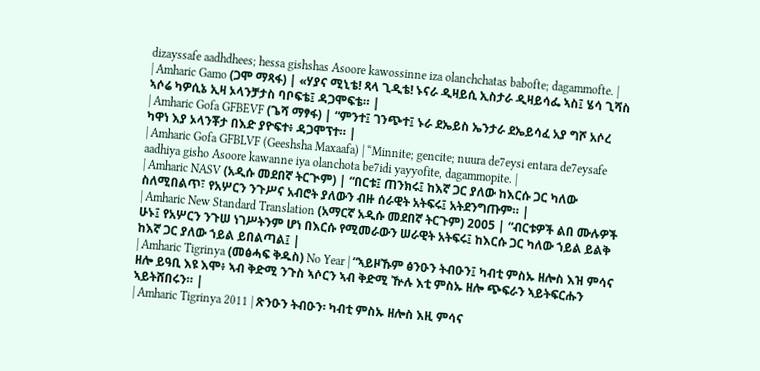dizayssafe aadhdhees; hessa gishshas Asoore kawossinne iza olanchchatas babofte; dagammofte. |
| Amharic Gamo (ጋሞ ማጻፋ) | «ሃያና ሚኒቴ! ጻላ ጊዲቴ! ኑናራ ዲዛይሲ ኢስታራ ዲዛይሳፌ ኣስ፤ ሄሳ ጊሻስ ኣሶሬ ካዎሲኔ ኢዛ ኦላንቻታስ ባቦፍቴ፤ ዳጋሞፍቴ። |
| Amharic Gofa GFBEVF (ጌሻ ማፃፋ) | “ምንተ፤ ገንጭተ፤ ኑራ ደኤይስ ኤንታራ ደኤይሳፈ አያ ግሾ አሶረ ካዋነ እያ ኦላንቾታ በእድ ያዮፍተ፥ ዳጋሞፕተ። |
| Amharic Gofa GFBLVF (Geeshsha Maxaafa) | “Minnite; gencite; nuura de7eysi entara de7eysafe aadhiya gisho Asoore kawanne iya olanchota be7idi yayyofite, dagammopite. |
| Amharic NASV (አዲሱ መደበኛ ትርጒም) | “በርቱ፤ ጠንክሩ፤ ከእኛ ጋር ያለው ከእርሱ ጋር ካለው ስለሚበልጥ፣ የአሦርን ንጉሥና አብሮት ያለውን ብዙ ሰራዊት አትፍሩ፤ አትደንግጡም። |
| Amharic New Standard Translation (አማርኛ አዲሱ መደበኛ ትርጉም) 2005 | “ብርቱዎች ልበ ሙሉዎች ሁኑ፤ የአሦርን ንጉሠ ነገሥትንም ሆነ በእርሱ የሚመራውን ሠራዊት አትፍሩ፤ ከእርሱ ጋር ካለው ኀይል ይልቅ ከእኛ ጋር ያለው ኀይል ይበልጣል፤ |
| Amharic Tigrinya (መፅሓፍ ቅዱስ) No Year | “ኣይዞኹም ፅንዑን ትብዑን፤ ካብቲ ምስኡ ዘሎስ እዝ ምሳና ዘሎ ይዓቢ እዩ እሞ፥ ኣብ ቅድሚ ንጉስ ኣሶርን ኣብ ቅድሚ ዅሉ እቲ ምስኡ ዘሎ ጭፍራን ኣይትፍርሑን ኣይትሸበሩን። |
| Amharic Tigrinya 2011 | ጽንዑን ትብዑን፡ ካብቲ ምስኡ ዘሎስ እዚ ምሳና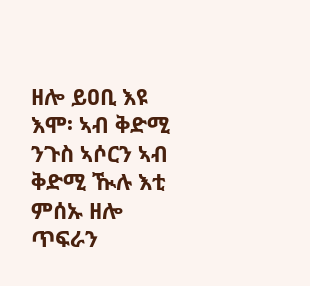ዘሎ ይዐቢ እዩ እሞ፡ ኣብ ቅድሚ ንጉስ ኣሶርን ኣብ ቅድሚ ዂሉ እቲ ምሰኡ ዘሎ ጥፍራን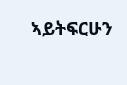ኣይትፍርሁን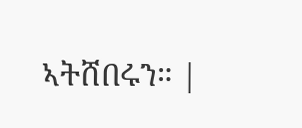ኣትሸበሩን። |